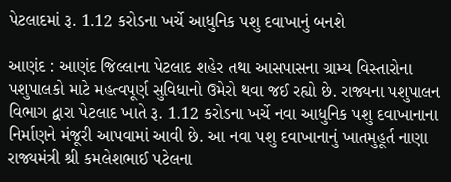પેટલાદમાં રૂ. 1.12 કરોડના ખર્ચે આધુનિક પશુ દવાખાનું બનશે

આણંદ : આણંદ જિલ્લાના પેટલાદ શહેર તથા આસપાસના ગ્રામ્ય વિસ્તારોના પશુપાલકો માટે મહત્વપૂર્ણ સુવિધાનો ઉમેરો થવા જઈ રહ્યો છે. રાજ્યના પશુપાલન વિભાગ દ્વારા પેટલાદ ખાતે રૂ. 1.12 કરોડના ખર્ચે નવા આધુનિક પશુ દવાખાનાના નિર્માણને મંજૂરી આપવામાં આવી છે. આ નવા પશુ દવાખાનાનું ખાતમુહૂર્ત નાણા રાજ્યમંત્રી શ્રી કમલેશભાઈ પટેલના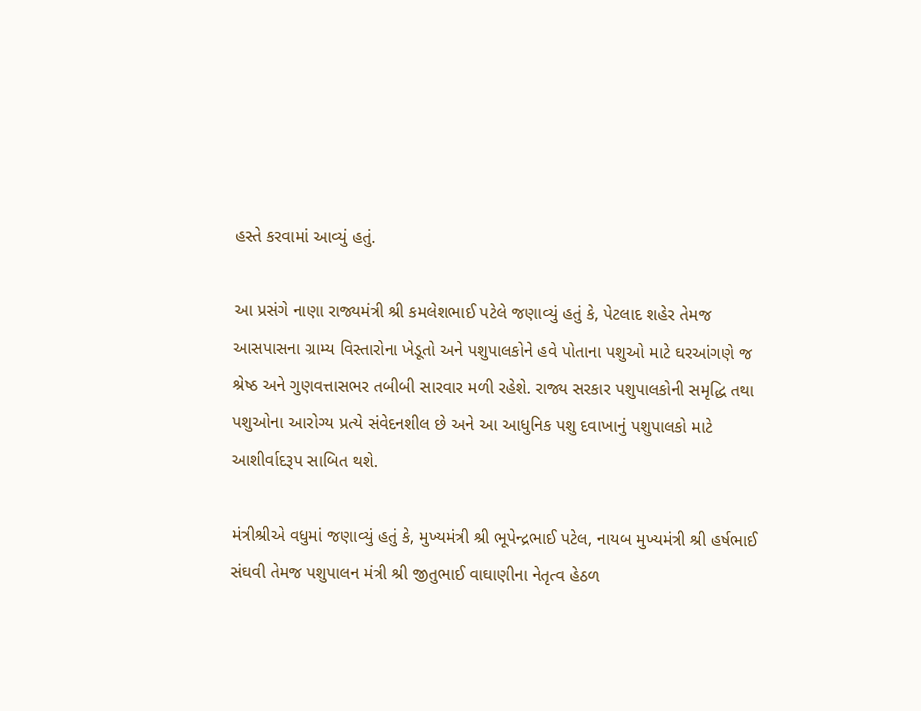હસ્તે કરવામાં આવ્યું હતું.

આ પ્રસંગે નાણા રાજ્યમંત્રી શ્રી કમલેશભાઈ પટેલે જણાવ્યું હતું કે, પેટલાદ શહેર તેમજ આસપાસના ગ્રામ્ય વિસ્તારોના ખેડૂતો અને પશુપાલકોને હવે પોતાના પશુઓ માટે ઘરઆંગણે જ શ્રેષ્ઠ અને ગુણવત્તાસભર તબીબી સારવાર મળી રહેશે. રાજ્ય સરકાર પશુપાલકોની સમૃદ્ધિ તથા પશુઓના આરોગ્ય પ્રત્યે સંવેદનશીલ છે અને આ આધુનિક પશુ દવાખાનું પશુપાલકો માટે આશીર્વાદરૂપ સાબિત થશે.

મંત્રીશ્રીએ વધુમાં જણાવ્યું હતું કે, મુખ્યમંત્રી શ્રી ભૂપેન્દ્રભાઈ પટેલ, નાયબ મુખ્યમંત્રી શ્રી હર્ષભાઈ સંઘવી તેમજ પશુપાલન મંત્રી શ્રી જીતુભાઈ વાઘાણીના નેતૃત્વ હેઠળ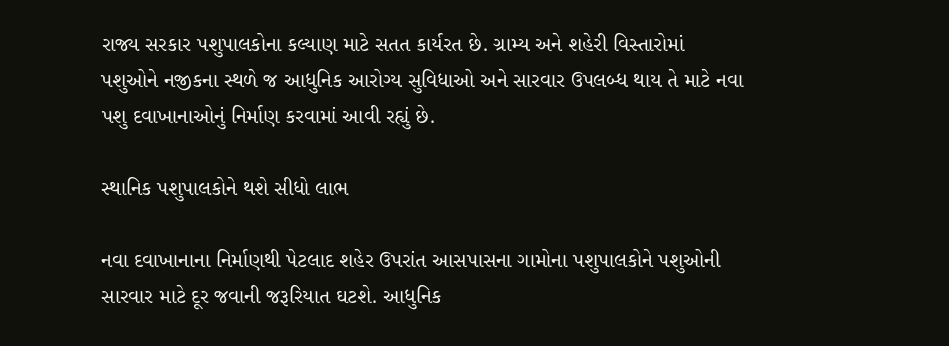રાજ્ય સરકાર પશુપાલકોના કલ્યાણ માટે સતત કાર્યરત છે. ગ્રામ્ય અને શહેરી વિસ્તારોમાં પશુઓને નજીકના સ્થળે જ આધુનિક આરોગ્ય સુવિધાઓ અને સારવાર ઉપલબ્ધ થાય તે માટે નવા પશુ દવાખાનાઓનું નિર્માણ કરવામાં આવી રહ્યું છે.

સ્થાનિક પશુપાલકોને થશે સીધો લાભ

નવા દવાખાનાના નિર્માણથી પેટલાદ શહેર ઉપરાંત આસપાસના ગામોના પશુપાલકોને પશુઓની સારવાર માટે દૂર જવાની જરૂરિયાત ઘટશે. આધુનિક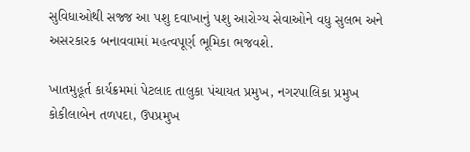સુવિધાઓથી સજ્જ આ પશુ દવાખાનું પશુ આરોગ્ય સેવાઓને વધુ સુલભ અને અસરકારક બનાવવામાં મહત્વપૂર્ણ ભૂમિકા ભજવશે.

ખાતમુહૂર્ત કાર્યક્રમમાં પેટલાદ તાલુકા પંચાયત પ્રમુખ, નગરપાલિકા પ્રમુખ કોકીલાબેન તળપદા, ઉપપ્રમુખ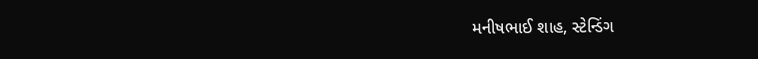મનીષભાઈ શાહ, સ્ટેન્ડિંગ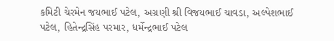કમિટી ચેરમેન જયભાઈ પટેલ, અગ્રણી શ્રી વિજયભાઈ ચાવડા, અલ્પેશભાઈ પટેલ, હિતેન્દ્રસિંહ પરમાર, ધર્મેન્દ્રભાઈ પટેલ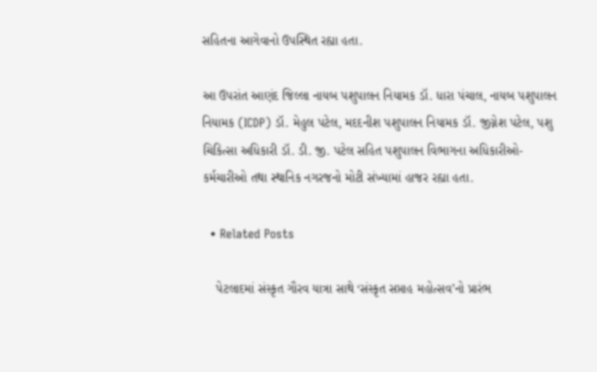સહિતના આગેવાનો ઉપસ્થિત રહ્યા હતા.

આ ઉપરાંત આણંદ જિલ્લા નાયબ પશુપાલન નિયામક ડૉ. ધારા પંચાલ, નાયબ પશુપાલન નિયામક (ICDP) ડૉ. મેહુલ પટેલ, મદદનીશ પશુપાલન નિયામક ડૉ. જીગ્નેશ પટેલ, પશુ ચિકિત્સા અધિકારી ડૉ. ડી. જી. પટેલ સહિત પશુપાલન વિભાગના અધિકારીઓ-કર્મચારીઓ તથા સ્થાનિક નગરજનો મોટી સંખ્યામાં હાજર રહ્યા હતા.

  • Related Posts

    પેટલાદમાં સંસ્કૃત ગૌરવ યાત્રા સાથે ‘સંસ્કૃત સપ્તાહ મહોત્સવ’નો પ્રારંભ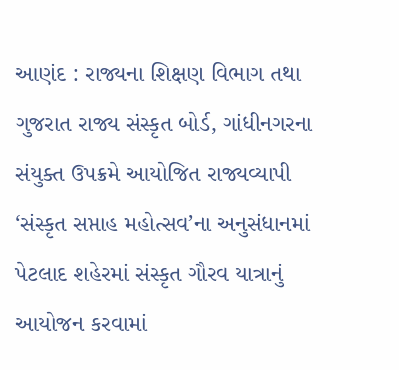આણંદ : રાજ્યના શિક્ષણ વિભાગ તથા ગુજરાત રાજ્ય સંસ્કૃત બોર્ડ, ગાંધીનગરના સંયુક્ત ઉપક્રમે આયોજિત રાજ્યવ્યાપી ‘સંસ્કૃત સપ્તાહ મહોત્સવ’ના અનુસંધાનમાં પેટલાદ શહેરમાં સંસ્કૃત ગૌરવ યાત્રાનું આયોજન કરવામાં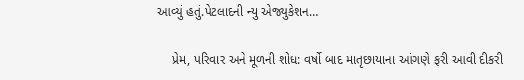આવ્યું હતું.પેટલાદની ન્યુ એજ્યુકેશન…

    પ્રેમ, પરિવાર અને મૂળની શોધ: વર્ષો બાદ માતૃછાયાના આંગણે ફરી આવી દીકરી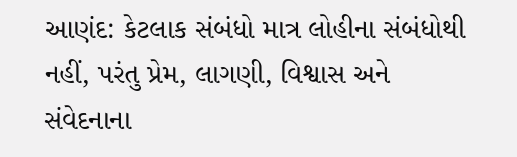આણંદ: કેટલાક સંબંધો માત્ર લોહીના સંબંધોથી નહીં, પરંતુ પ્રેમ, લાગણી, વિશ્વાસ અને સંવેદનાના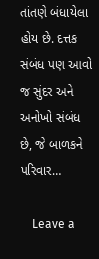તાંતણે બંધાયેલા હોય છે. દત્તક સંબંધ પણ આવો જ સુંદર અને અનોખો સંબંધ છે, જે બાળકને પરિવાર…

    Leave a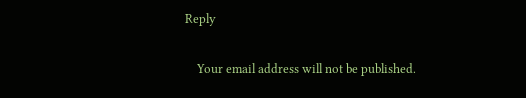Reply

    Your email address will not be published.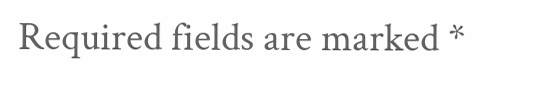Required fields are marked *